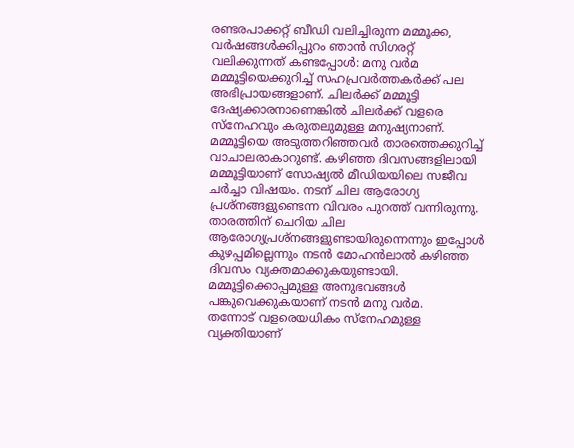രണ്ടരപാക്കറ്റ് ബീഡി വലിച്ചിരുന്ന മമ്മൂക്ക, വർഷങ്ങൾക്കിപ്പുറം ഞാൻ സിഗരറ്റ് വലിക്കുന്നത് കണ്ടപ്പോൾ: മനു വർമ
മമ്മൂട്ടിയെക്കുറിച്ച് സഹപ്രവർത്തകർക്ക് പല അഭിപ്രായങ്ങളാണ്. ചിലർക്ക് മമ്മൂട്ടി ദേഷ്യക്കാരനാണെങ്കിൽ ചിലർക്ക് വളരെ സ്നേഹവും കരുതലുമുള്ള മനുഷ്യനാണ്. മമ്മൂട്ടിയെ അടുത്തറിഞ്ഞവർ താരത്തെക്കുറിച്ച് വാചാലരാകാറുണ്ട്. കഴിഞ്ഞ ദിവസങ്ങളിലായി മമ്മൂട്ടിയാണ് സോഷ്യൽ മീഡിയയിലെ സജീവ ചർച്ചാ വിഷയം. നടന് ചില ആരോഗ്യ പ്രശ്നങ്ങളുണ്ടെന്ന വിവരം പുറത്ത് വന്നിരുന്നു. താരത്തിന് ചെറിയ ചില ആരോഗ്യപ്രശ്നങ്ങളുണ്ടായിരുന്നെന്നും ഇപ്പോൾ കുഴപ്പമില്ലെന്നും നടൻ മോഹൻലാൽ കഴിഞ്ഞ ദിവസം വ്യക്തമാക്കുകയുണ്ടായി. മമ്മൂട്ടിക്കൊപ്പമുള്ള അനുഭവങ്ങൾ പങ്കുവെക്കുകയാണ് നടൻ മനു വർമ.
തന്നോട് വളരെയധികം സ്നേഹമുള്ള വ്യക്തിയാണ്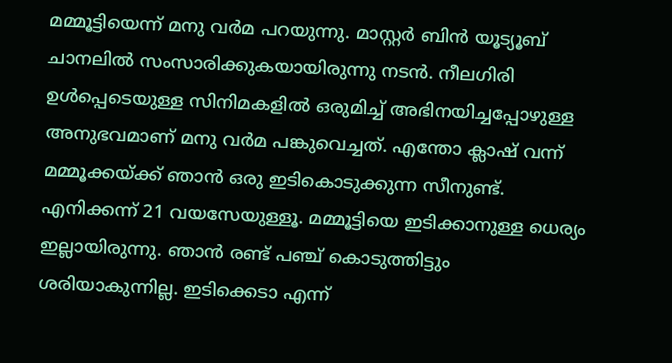മമ്മൂട്ടിയെന്ന് മനു വർമ പറയുന്നു. മാസ്റ്റർ ബിൻ യൂട്യൂബ് ചാനലിൽ സംസാരിക്കുകയായിരുന്നു നടൻ. നീലഗിരി ഉൾപ്പെടെയുള്ള സിനിമകളിൽ ഒരുമിച്ച് അഭിനയിച്ചപ്പോഴുള്ള അനുഭവമാണ് മനു വർമ പങ്കുവെച്ചത്. എന്തോ ക്ലാഷ് വന്ന് മമ്മൂക്കയ്ക്ക് ഞാൻ ഒരു ഇടികൊടുക്കുന്ന സീനുണ്ട്. എനിക്കന്ന് 21 വയസേയുള്ളൂ. മമ്മൂട്ടിയെ ഇടിക്കാനുള്ള ധെര്യം ഇല്ലായിരുന്നു. ഞാൻ രണ്ട് പഞ്ച് കൊടുത്തിട്ടും ശരിയാകുന്നില്ല. ഇടിക്കെടാ എന്ന്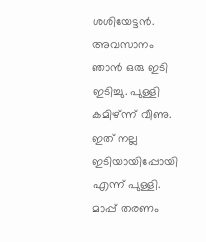ശശിയേട്ടൻ. അവസാനം ഞാൻ ഒരു ഇടി ഇടിച്ചു. പുള്ളി കമിഴ്ന്ന് വീണു. ഇത് നല്ല ഇടിയായിപ്പോയി എന്ന് പുള്ളി. മാപ്പ് തരണം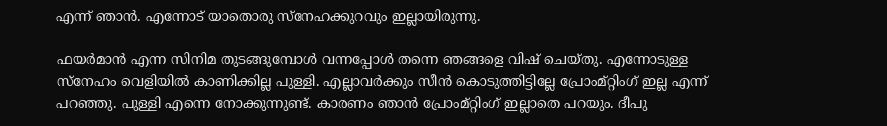എന്ന് ഞാൻ. എന്നോട് യാതൊരു സ്നേഹക്കുറവും ഇല്ലായിരുന്നു.

ഫയർമാൻ എന്ന സിനിമ തുടങ്ങുമ്പോൾ വന്നപ്പോൾ തന്നെ ഞങ്ങളെ വിഷ് ചെയ്തു. എന്നോടുള്ള സ്നേഹം വെളിയിൽ കാണിക്കില്ല പുള്ളി. എല്ലാവർക്കും സീൻ കൊടുത്തിട്ടില്ലേ പ്രോംമ്റ്റിംഗ് ഇല്ല എന്ന് പറഞ്ഞു. പുള്ളി എന്നെ നോക്കുന്നുണ്ട്. കാരണം ഞാൻ പ്രോംമ്റ്റിംഗ് ഇല്ലാതെ പറയും. ദീപു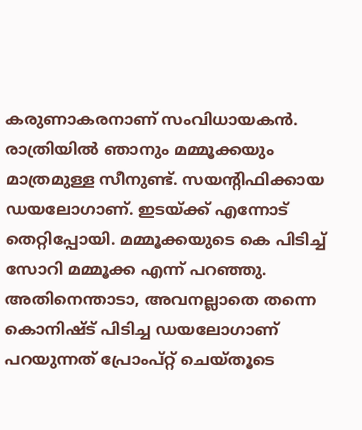കരുണാകരനാണ് സംവിധായകൻ. രാത്രിയിൽ ഞാനും മമ്മൂക്കയും മാത്രമുള്ള സീനുണ്ട്. സയന്റിഫിക്കായ ഡയലോഗാണ്. ഇടയ്ക്ക് എന്നോട് തെറ്റിപ്പോയി. മമ്മൂക്കയുടെ കെ പിടിച്ച് സോറി മമ്മൂക്ക എന്ന് പറഞ്ഞു.
അതിനെന്താടാ, അവനല്ലാതെ തന്നെ കൊനിഷ്ട് പിടിച്ച ഡയലോഗാണ് പറയുന്നത് പ്രോംപ്റ്റ് ചെയ്തൂടെ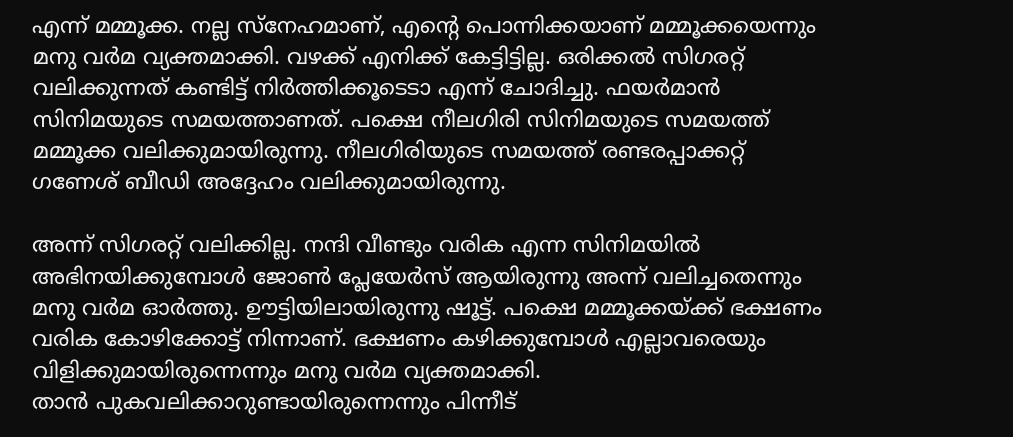എന്ന് മമ്മൂക്ക. നല്ല സ്നേഹമാണ്, എന്റെ പൊന്നിക്കയാണ് മമ്മൂക്കയെന്നും മനു വർമ വ്യക്തമാക്കി. വഴക്ക് എനിക്ക് കേട്ടിട്ടില്ല. ഒരിക്കൽ സിഗരറ്റ് വലിക്കുന്നത് കണ്ടിട്ട് നിർത്തിക്കൂടെടാ എന്ന് ചോദിച്ചു. ഫയർമാൻ സിനിമയുടെ സമയത്താണത്. പക്ഷെ നീലഗിരി സിനിമയുടെ സമയത്ത് മമ്മൂക്ക വലിക്കുമായിരുന്നു. നീലഗിരിയുടെ സമയത്ത് രണ്ടരപ്പാക്കറ്റ് ഗണേശ് ബീഡി അദ്ദേഹം വലിക്കുമായിരുന്നു.

അന്ന് സിഗരറ്റ് വലിക്കില്ല. നന്ദി വീണ്ടും വരിക എന്ന സിനിമയിൽ അഭിനയിക്കുമ്പോൾ ജോൺ പ്ലേയേർസ് ആയിരുന്നു അന്ന് വലിച്ചതെന്നും മനു വർമ ഓർത്തു. ഊട്ടിയിലായിരുന്നു ഷൂട്ട്. പക്ഷെ മമ്മൂക്കയ്ക്ക് ഭക്ഷണം വരിക കോഴിക്കോട്ട് നിന്നാണ്. ഭക്ഷണം കഴിക്കുമ്പോൾ എല്ലാവരെയും വിളിക്കുമായിരുന്നെന്നും മനു വർമ വ്യക്തമാക്കി.
താൻ പുകവലിക്കാറുണ്ടായിരുന്നെന്നും പിന്നീട്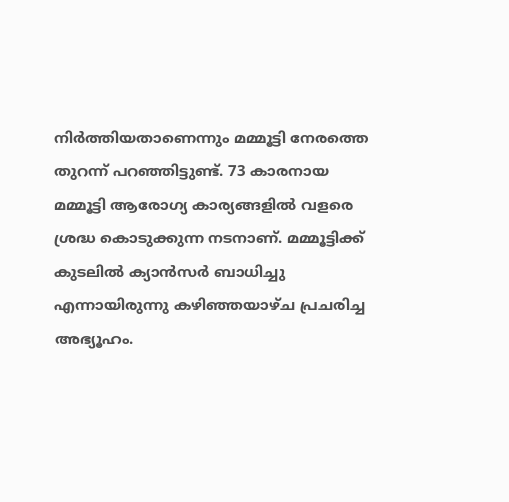നിർത്തിയതാണെന്നും മമ്മൂട്ടി നേരത്തെ തുറന്ന് പറഞ്ഞിട്ടുണ്ട്. 73 കാരനായ മമ്മൂട്ടി ആരോഗ്യ കാര്യങ്ങളിൽ വളരെ ശ്രദ്ധ കൊടുക്കുന്ന നടനാണ്. മമ്മൂട്ടിക്ക് കുടലിൽ ക്യാൻസർ ബാധിച്ചു എന്നായിരുന്നു കഴിഞ്ഞയാഴ്ച പ്രചരിച്ച അഭ്യൂഹം.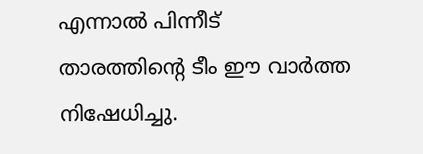എന്നാൽ പിന്നീട് താരത്തിന്റെ ടീം ഈ വാർത്ത നിഷേധിച്ചു.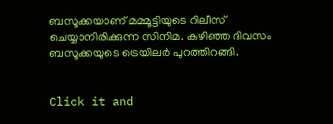ബസൂക്കയാണ് മമ്മൂട്ടിയുടെ റിലീസ് ചെയ്യാനിരിക്കുന്ന സിനിമ. കഴിഞ്ഞ ദിവസം ബസൂക്കയുടെ ട്രെയിലർ പുറത്തിറങ്ങി.


Click it and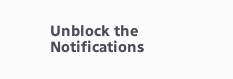Unblock the Notifications